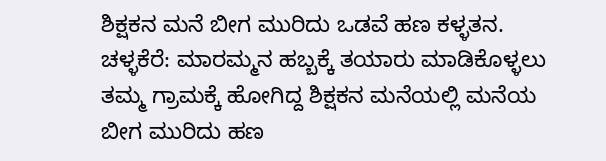ಶಿಕ್ಷಕನ ಮನೆ ಬೀಗ ಮುರಿದು ಒಡವೆ ಹಣ ಕಳ್ಳತನ.
ಚಳ್ಳಕೆರೆ: ಮಾರಮ್ಮನ ಹಬ್ಬಕ್ಕೆ ತಯಾರು ಮಾಡಿಕೊಳ್ಳಲು ತಮ್ಮ ಗ್ರಾಮಕ್ಕೆ ಹೋಗಿದ್ದ ಶಿಕ್ಷಕನ ಮನೆಯಲ್ಲಿ ಮನೆಯ ಬೀಗ ಮುರಿದು ಹಣ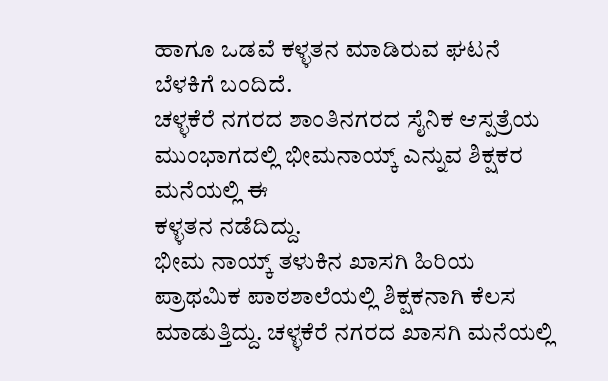ಹಾಗೂ ಒಡವೆ ಕಳ್ಳತನ ಮಾಡಿರುವ ಘಟನೆ ಬೆಳಕಿಗೆ ಬಂದಿದೆ.
ಚಳ್ಳಕೆರೆ ನಗರದ ಶಾಂತಿನಗರದ ಸೈನಿಕ ಆಸ್ಪತ್ರೆಯ ಮುಂಭಾಗದಲ್ಲಿ ಭೀಮನಾಯ್ಕ್ ಎನ್ನುವ ಶಿಕ್ಷಕರ ಮನೆಯಲ್ಲಿ ಈ
ಕಳ್ಳತನ ನಡೆದಿದ್ದು.
ಭೀಮ ನಾಯ್ಕ್ ತಳುಕಿನ ಖಾಸಗಿ ಹಿರಿಯ ಪ್ರಾಥಮಿಕ ಪಾಠಶಾಲೆಯಲ್ಲಿ ಶಿಕ್ಷಕನಾಗಿ ಕೆಲಸ ಮಾಡುತ್ತಿದ್ದು. ಚಳ್ಳಕೆರೆ ನಗರದ ಖಾಸಗಿ ಮನೆಯಲ್ಲಿ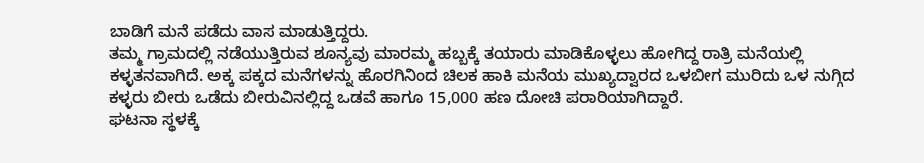ಬಾಡಿಗೆ ಮನೆ ಪಡೆದು ವಾಸ ಮಾಡುತ್ತಿದ್ದರು.
ತಮ್ಮ ಗ್ರಾಮದಲ್ಲಿ ನಡೆಯುತ್ತಿರುವ ಶೂನ್ಯವು ಮಾರಮ್ಮ ಹಬ್ಬಕ್ಕೆ ತಯಾರು ಮಾಡಿಕೊಳ್ಳಲು ಹೋಗಿದ್ದ ರಾತ್ರಿ ಮನೆಯಲ್ಲಿ ಕಳ್ಳತನವಾಗಿದೆ. ಅಕ್ಕ ಪಕ್ಕದ ಮನೆಗಳನ್ನು ಹೊರಗಿನಿಂದ ಚಿಲಕ ಹಾಕಿ ಮನೆಯ ಮುಖ್ಯದ್ವಾರದ ಒಳಬೀಗ ಮುರಿದು ಒಳ ನುಗ್ಗಿದ ಕಳ್ಳರು ಬೀರು ಒಡೆದು ಬೀರುವಿನಲ್ಲಿದ್ದ ಒಡವೆ ಹಾಗೂ 15,000 ಹಣ ದೋಚಿ ಪರಾರಿಯಾಗಿದ್ದಾರೆ.
ಘಟನಾ ಸ್ಥಳಕ್ಕೆ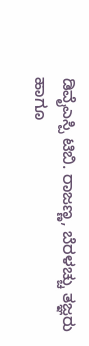ಡಿವೈಎಸ್ಪಿ ಟಿಬಿ. ರಾಜಣ್ಣ, ಬೆರಳಚ್ಚು ತಜ್ಞರು ಹಾಗೂ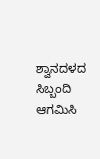ಶ್ವಾನದಳದ ಸಿಬ್ಬಂದಿ ಆಗಮಿಸಿ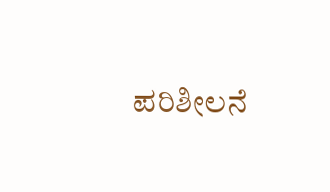ಪರಿಶೀಲನೆ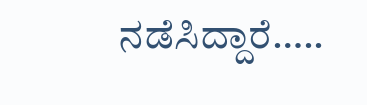ನಡೆಸಿದ್ದಾರೆ…..